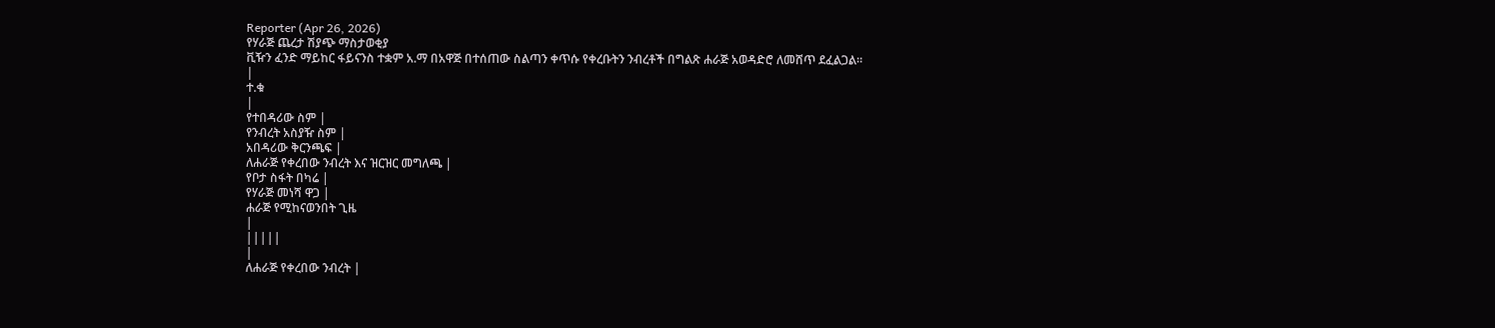Reporter (Apr 26, 2026)
የሃራጅ ጨረታ ሽያጭ ማስታወቂያ
ቪዥን ፈንድ ማይከር ፋይናንስ ተቋም አ.ማ በአዋጅ በተሰጠው ስልጣን ቀጥሱ የቀረቡትን ንብረቶች በግልጽ ሐራጅ አወዳድሮ ለመሸጥ ደፈልጋል።
|
ተ.ቁ
|
የተበዳሪው ስም |
የንብረት አስያዥ ስም |
አበዳሪው ቅርንጫፍ |
ለሐራጅ የቀረበው ንብረት እና ዝርዝር መግለጫ |
የቦታ ስፋት በካሬ |
የሃራጅ መነሻ ዋጋ |
ሐራጅ የሚከናወንበት ጊዜ
|
|||||
|
ለሐራጅ የቀረበው ንብረት |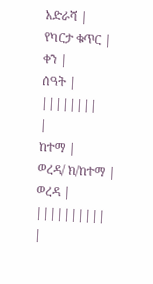አድራሻ |
የካርታ ቁጥር |
ቀን |
ሰዓት |
||||||||
|
ከተማ |
ወረዳ/ ክ/ከተማ |
ወረዳ |
||||||||||
|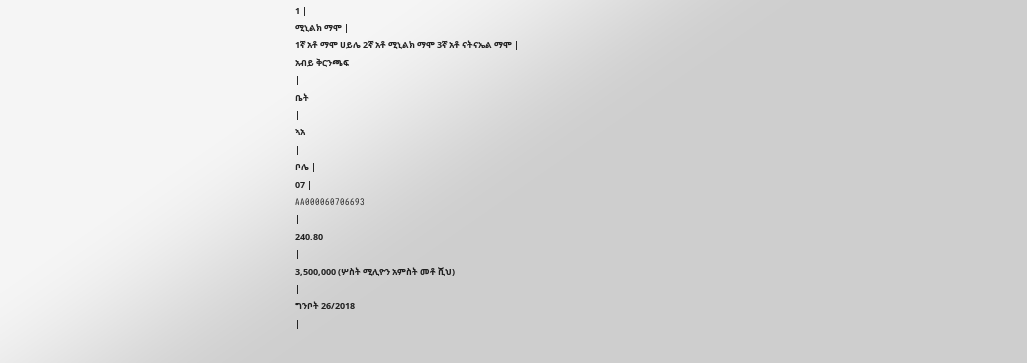1 |
ሚኒልክ ማሞ |
1ኛ አቶ ማሞ ሀይሌ 2ኛ አቶ ሚኒልክ ማሞ 3ኛ አቶ ናትናኤል ማሞ |
አብይ ቅርንጫፍ
|
ቤት
|
ኣአ
|
ቦሌ |
07 |
AA000060706693
|
240.80
|
3,500,000 (ሦስት ሚሊዮን አምስት መቶ ሺህ)
|
ግንቦት 26/2018
|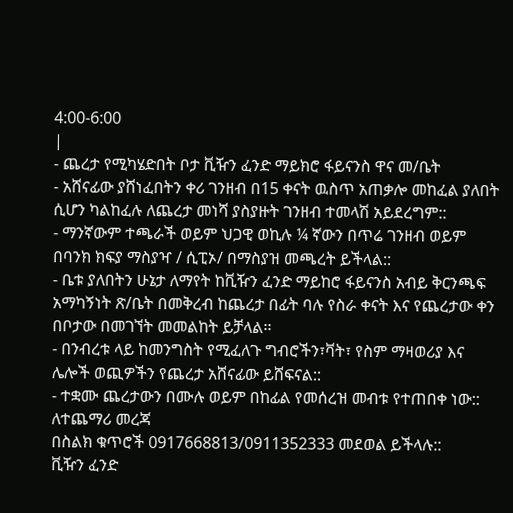4:00-6:00
|
- ጨረታ የሚካሄድበት ቦታ ቪዥን ፈንድ ማይክሮ ፋይናንስ ዋና መ/ቤት
- አሸናፊው ያሸነፈበትን ቀሪ ገንዘብ በ15 ቀናት ዉስጥ አጠቃሎ መከፈል ያለበት ሲሆን ካልከፈሉ ለጨረታ መነሻ ያስያዙት ገንዘብ ተመላሽ አይደረግም::
- ማንኛውም ተጫራች ወይም ህጋዊ ወኪሉ ¼ ኛውን በጥሬ ገንዘብ ወይም በባንክ ክፍያ ማስያዣ / ሲፒኦ/ በማስያዝ መጫረት ይችላል::
- ቤቱ ያለበትን ሁኔታ ለማየት ከቪዥን ፈንድ ማይከሮ ፋይናንስ አብይ ቅርንጫፍ አማካኝነት ጽ/ቤት በመቅረብ ከጨረታ በፊት ባሉ የስራ ቀናት እና የጨረታው ቀን በቦታው በመገኘት መመልከት ይቻላል፡፡
- በንብረቱ ላይ ከመንግስት የሚፈለጉ ግብሮችን፣ቫት፣ የስም ማዛወሪያ እና ሌሎች ወጪዎችን የጨረታ አሸናፊው ይሸፍናል::
- ተቋሙ ጨረታውን በሙሉ ወይም በከፊል የመሰረዝ መብቱ የተጠበቀ ነው::
ለተጨማሪ መረጃ
በስልክ ቁጥሮች 0917668813/0911352333 መደወል ይችላሉ::
ቪዥን ፈንድ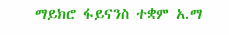ማይክሮ ፋይናንስ ተቋም አ.ማ